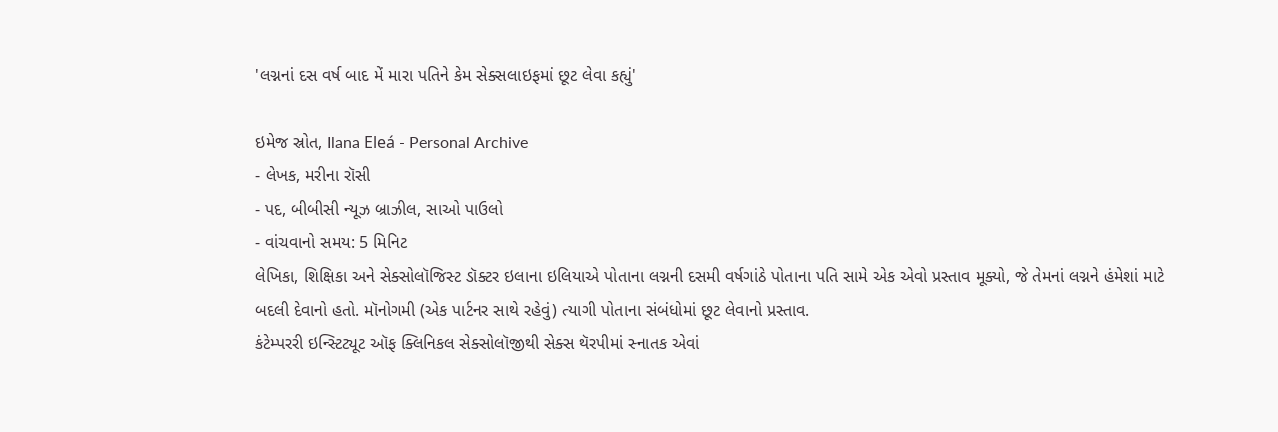'લગ્નનાં દસ વર્ષ બાદ મેં મારા પતિને કેમ સેક્સલાઇફમાં છૂટ લેવા કહ્યું'

ઇમેજ સ્રોત, Ilana Eleá - Personal Archive
- લેખક, મરીના રૉસી
- પદ, બીબીસી ન્યૂઝ બ્રાઝીલ, સાઓ પાઉલો
- વાંચવાનો સમય: 5 મિનિટ
લેખિકા, શિક્ષિકા અને સેક્સોલૉજિસ્ટ ડૉક્ટર ઇલાના ઇલિયાએ પોતાના લગ્નની દસમી વર્ષગાંઠે પોતાના પતિ સામે એક એવો પ્રસ્તાવ મૂક્યો, જે તેમનાં લગ્નને હંમેશાં માટે બદલી દેવાનો હતો. મૉનોગમી (એક પાર્ટનર સાથે રહેવું) ત્યાગી પોતાના સંબંધોમાં છૂટ લેવાનો પ્રસ્તાવ.
કંટેમ્પરરી ઇન્સ્ટિટ્યૂટ ઑફ ક્લિનિકલ સેક્સોલૉજીથી સેક્સ થૅરપીમાં સ્નાતક એવાં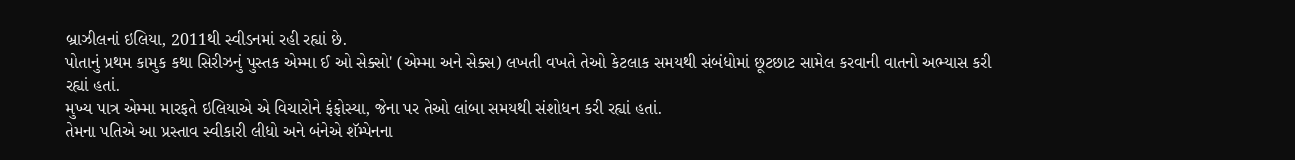બ્રાઝીલનાં ઇલિયા, 2011થી સ્વીડનમાં રહી રહ્યાં છે.
પોતાનું પ્રથમ કામુક કથા સિરીઝનું પુસ્તક એમ્મા ઈ ઓ સેક્સો' (એમ્મા અને સેક્સ) લખતી વખતે તેઓ કેટલાક સમયથી સંબંધોમાં છૂટછાટ સામેલ કરવાની વાતનો અભ્યાસ કરી રહ્યાં હતાં.
મુખ્ય પાત્ર એમ્મા મારફતે ઇલિયાએ એ વિચારોને ફંફોસ્યા, જેના પર તેઓ લાંબા સમયથી સંશોધન કરી રહ્યાં હતાં.
તેમના પતિએ આ પ્રસ્તાવ સ્વીકારી લીધો અને બંનેએ શૅમ્પેનના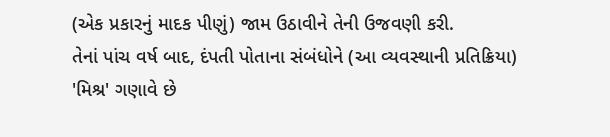(એક પ્રકારનું માદક પીણું) જામ ઉઠાવીને તેની ઉજવણી કરી.
તેનાં પાંચ વર્ષ બાદ, દંપતી પોતાના સંબંધોને (આ વ્યવસ્થાની પ્રતિક્રિયા) 'મિશ્ર' ગણાવે છે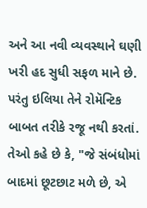અને આ નવી વ્યવસ્થાને ઘણી ખરી હદ સુધી સફળ માને છે.
પરંતુ ઇલિયા તેને રોમૅન્ટિક બાબત તરીકે રજૂ નથી કરતાં.
તેઓ કહે છે કે, "જે સંબંધોમાં બાદમાં છૂટછાટ મળે છે, એ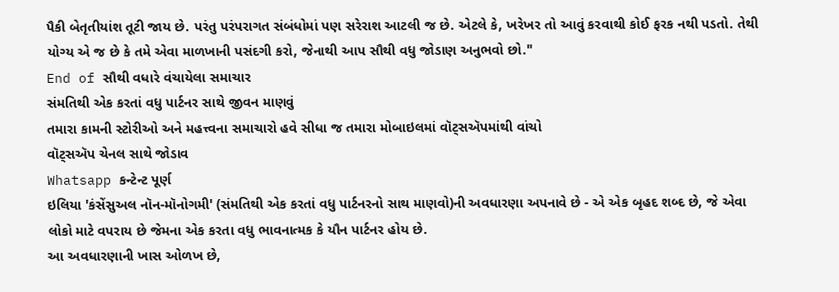પૈકી બેતૃતીયાંશ તૂટી જાય છે. પરંતુ પરંપરાગત સંબંધોમાં પણ સરેરાશ આટલી જ છે. એટલે કે, ખરેખર તો આવું કરવાથી કોઈ ફરક નથી પડતો. તેથી યોગ્ય એ જ છે કે તમે એવા માળખાની પસંદગી કરો, જેનાથી આપ સૌથી વધુ જોડાણ અનુભવો છો."
End of સૌથી વધારે વંચાયેલા સમાચાર
સંમતિથી એક કરતાં વધુ પાર્ટનર સાથે જીવન માણવું
તમારા કામની સ્ટોરીઓ અને મહત્ત્વના સમાચારો હવે સીધા જ તમારા મોબાઇલમાં વૉટ્સઍપમાંથી વાંચો
વૉટ્સઍપ ચેનલ સાથે જોડાવ
Whatsapp કન્ટેન્ટ પૂર્ણ
ઇલિયા 'કંસેંસુઅલ નૉન-મૉનોગમી' (સંમતિથી એક કરતાં વધુ પાર્ટનરનો સાથ માણવો)ની અવધારણા અપનાવે છે - એ એક બૃહદ શબ્દ છે, જે એવા લોકો માટે વપરાય છે જેમના એક કરતા વધુ ભાવનાત્મક કે યૌન પાર્ટનર હોય છે.
આ અવધારણાની ખાસ ઓળખ છે,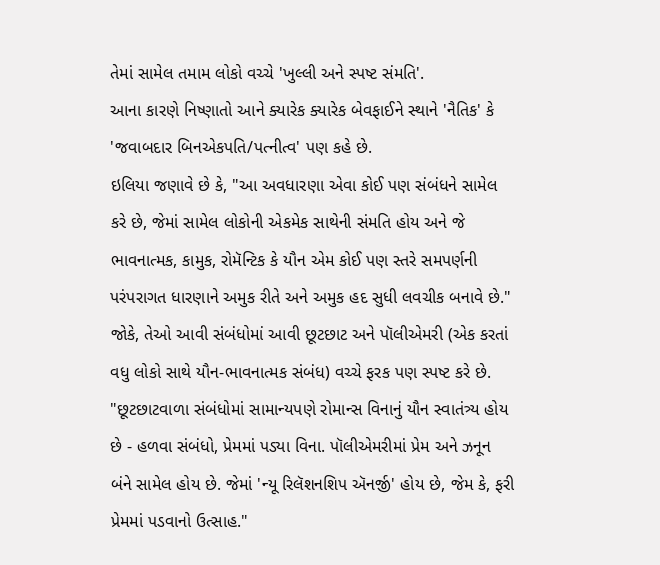તેમાં સામેલ તમામ લોકો વચ્ચે 'ખુલ્લી અને સ્પષ્ટ સંમતિ'.
આના કારણે નિષ્ણાતો આને ક્યારેક ક્યારેક બેવફાઈને સ્થાને 'નૈતિક' કે 'જવાબદાર બિનએકપતિ/પત્નીત્વ' પણ કહે છે.
ઇલિયા જણાવે છે કે, "આ અવધારણા એવા કોઈ પણ સંબંધને સામેલ કરે છે, જેમાં સામેલ લોકોની એકમેક સાથેની સંમતિ હોય અને જે ભાવનાત્મક, કામુક, રોમૅન્ટિક કે યૌન એમ કોઈ પણ સ્તરે સમપર્ણની પરંપરાગત ધારણાને અમુક રીતે અને અમુક હદ સુધી લવચીક બનાવે છે."
જોકે, તેઓ આવી સંબંધોમાં આવી છૂટછાટ અને પૉલીએમરી (એક કરતાં વધુ લોકો સાથે યૌન-ભાવનાત્મક સંબંધ) વચ્ચે ફરક પણ સ્પષ્ટ કરે છે.
"છૂટછાટવાળા સંબંધોમાં સામાન્યપણે રોમાન્સ વિનાનું યૌન સ્વાતંત્ર્ય હોય છે - હળવા સંબંધો, પ્રેમમાં પડ્યા વિના. પૉલીએમરીમાં પ્રેમ અને ઝનૂન બંને સામેલ હોય છે. જેમાં 'ન્યૂ રિલૅશનશિપ ઍનર્જી' હોય છે, જેમ કે, ફરી પ્રેમમાં પડવાનો ઉત્સાહ."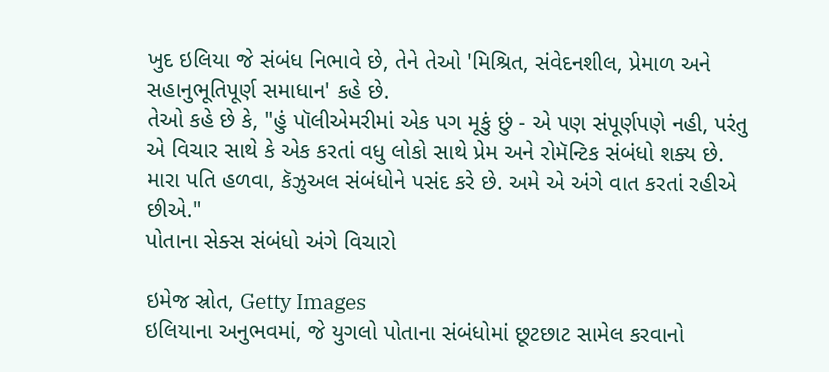ખુદ ઇલિયા જે સંબંધ નિભાવે છે, તેને તેઓ 'મિશ્રિત, સંવેદનશીલ, પ્રેમાળ અને સહાનુભૂતિપૂર્ણ સમાધાન' કહે છે.
તેઓ કહે છે કે, "હું પૉલીએમરીમાં એક પગ મૂકું છું - એ પણ સંપૂર્ણપણે નહી, પરંતુ એ વિચાર સાથે કે એક કરતાં વધુ લોકો સાથે પ્રેમ અને રોમૅન્ટિક સંબંધો શક્ય છે. મારા પતિ હળવા, કૅઝુઅલ સંબંધોને પસંદ કરે છે. અમે એ અંગે વાત કરતાં રહીએ છીએ."
પોતાના સેક્સ સંબંધો અંગે વિચારો

ઇમેજ સ્રોત, Getty Images
ઇલિયાના અનુભવમાં, જે યુગલો પોતાના સંબંધોમાં છૂટછાટ સામેલ કરવાનો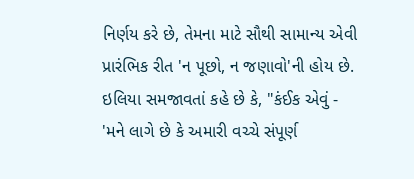નિર્ણય કરે છે, તેમના માટે સૌથી સામાન્ય એવી પ્રારંભિક રીત 'ન પૂછો, ન જણાવો'ની હોય છે.
ઇલિયા સમજાવતાં કહે છે કે, "કંઈક એવું - 'મને લાગે છે કે અમારી વચ્ચે સંપૂર્ણ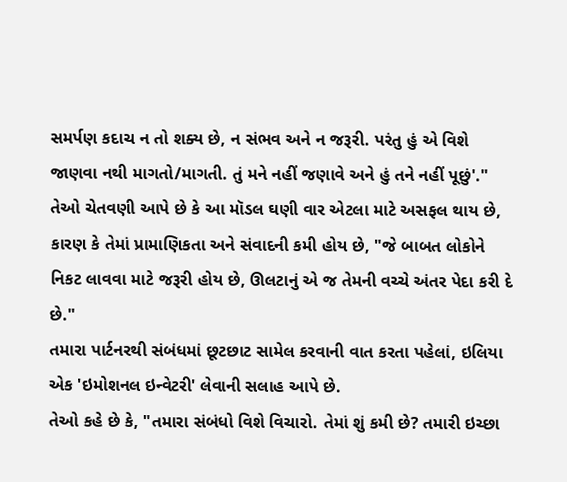સમર્પણ કદાચ ન તો શક્ય છે, ન સંભવ અને ન જરૂરી. પરંતુ હું એ વિશે જાણવા નથી માગતો/માગતી. તું મને નહીં જણાવે અને હું તને નહીં પૂછું'."
તેઓ ચેતવણી આપે છે કે આ મૉડલ ઘણી વાર એટલા માટે અસફલ થાય છે, કારણ કે તેમાં પ્રામાણિકતા અને સંવાદની કમી હોય છે, "જે બાબત લોકોને નિકટ લાવવા માટે જરૂરી હોય છે, ઊલટાનું એ જ તેમની વચ્ચે અંતર પેદા કરી દે છે."
તમારા પાર્ટનરથી સંબંધમાં છૂટછાટ સામેલ કરવાની વાત કરતા પહેલાં, ઇલિયા એક 'ઇમોશનલ ઇન્વેટરી' લેવાની સલાહ આપે છે.
તેઓ કહે છે કે, "તમારા સંબંધો વિશે વિચારો. તેમાં શું કમી છે? તમારી ઇચ્છા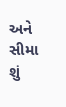અને સીમા શું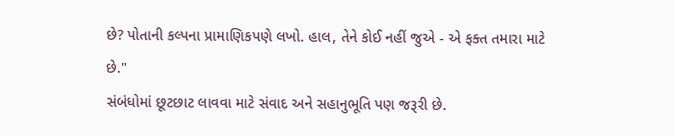છે? પોતાની કલ્પના પ્રામાણિકપણે લખો. હાલ, તેને કોઈ નહીં જુએ - એ ફક્ત તમારા માટે છે."
સંબંધોમાં છૂટછાટ લાવવા માટે સંવાદ અને સહાનુભૂતિ પણ જરૂરી છે.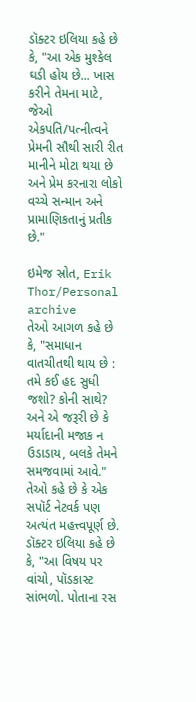ડૉક્ટર ઇલિયા કહે છે કે, "આ એક મુશ્કેલ ઘડી હોય છે... ખાસ કરીને તેમના માટે, જેઓ એકપતિ/પત્નીત્વને પ્રેમની સૌથી સારી રીત માનીને મોટા થયા છે અને પ્રેમ કરનારા લોકો વચ્ચે સન્માન અને પ્રામાણિકતાનું પ્રતીક છે."

ઇમેજ સ્રોત, Erik Thor/Personal archive
તેઓ આગળ કહે છે કે, "સમાધાન વાતચીતથી થાય છે : તમે કઈ હદ સુધી જશો? કોની સાથે? અને એ જરૂરી છે કે મર્યાદાની મજાક ન ઉડાડાય, બલકે તેમને સમજવામાં આવે."
તેઓ કહે છે કે એક સપૉર્ટ નેટવર્ક પણ અત્યંત મહત્ત્વપૂર્ણ છે.
ડૉક્ટર ઇલિયા કહે છે કે, "આ વિષય પર વાંચો, પૉડકાસ્ટ સાંભળો. પોતાના રસ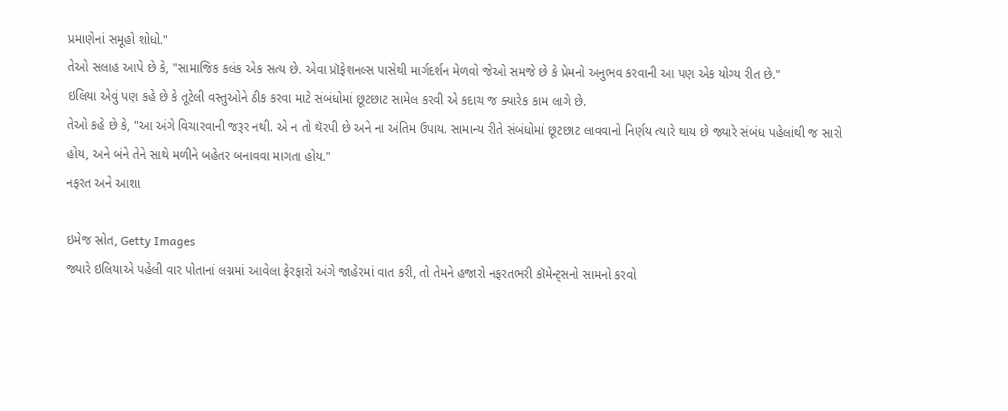પ્રમાણેનાં સમૂહો શોધો."
તેઓ સલાહ આપે છે કે, "સામાજિક કલંક એક સત્ય છે. એવા પ્રૉફેશનલ્સ પાસેથી માર્ગદર્શન મેળવો જેઓ સમજે છે કે પ્રેમનો અનુભવ કરવાની આ પણ એક યોગ્ય રીત છે."
ઇલિયા એવું પણ કહે છે કે તૂટેલી વસ્તુઓને ઠીક કરવા માટે સંબંધોમાં છૂટછાટ સામેલ કરવી એ કદાચ જ ક્યારેક કામ લાગે છે.
તેઓ કહે છે કે, "આ અંગે વિચારવાની જરૂર નથી. એ ન તો થૅરપી છે અને ના અંતિમ ઉપાય. સામાન્ય રીતે સંબંધોમાં છૂટછાટ લાવવાનો નિર્ણય ત્યારે થાય છે જ્યારે સંબંધ પહેલાંથી જ સારો હોય, અને બંને તેને સાથે મળીને બહેતર બનાવવા માગતા હોય."
નફરત અને આશા

ઇમેજ સ્રોત, Getty Images
જ્યારે ઇલિયાએ પહેલી વાર પોતાનાં લગ્નમાં આવેલા ફેરફારો અંગે જાહેરમાં વાત કરી, તો તેમને હજારો નફરતભરી કૉમેન્ટ્સનો સામનો કરવો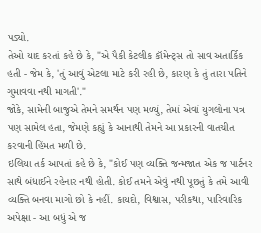પડ્યો.
તેઓ યાદ કરતાં કહે છે કે, "એ પૈકી કેટલીક કૉમેન્ટ્સ તો સાવ અતાર્કિક હતી - જેમ કે, 'તું આવું એટલા માટે કરી રહી છે, કારણ કે તું તારા પતિને ગુમાવવા નથી માગતી'."
જોકે, સામેની બાજુએ તેમને સમર્થન પણ મળ્યું, તેમાં એવાં યુગલોના પત્ર પણ સામેલ હતા, જેમણે કહ્યું કે આનાથી તેમને આ પ્રકારની વાતચીત કરવાની હિંમત મળી છે.
ઇલિયા તર્ક આપતાં કહે છે કે, "કોઈ પણ વ્યક્તિ જન્મજાત એક જ પાર્ટનર સાથે બંધાઈને રહેનાર નથી હોતી. કોઈ તમને એવું નથી પૂછતું કે તમે આવી વ્યક્તિ બનવા માગો છો કે નહીં. કાયદો, વિશ્વાસ, પરીકથા, પારિવારિક અપેક્ષા - આ બધું એ જ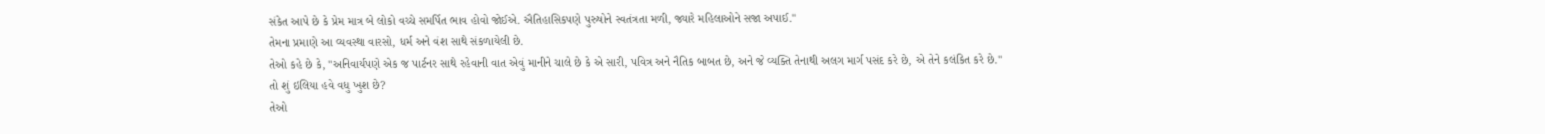સંકેત આપે છે કે પ્રેમ માત્ર બે લોકો વચ્ચે સમર્પિત ભાવ હોવો જોઈએ. ઐતિહાસિકપણે પુરુષોને સ્વતંત્રતા મળી, જ્યારે મહિલાઓને સજા અપાઈ."
તેમના પ્રમાણે આ વ્યવસ્થા વારસો, ધર્મ અને વંશ સાથે સંકળાયેલી છે.
તેઓ કહે છે કે, "અનિવાર્યપણે એક જ પાર્ટનર સાથે રહેવાની વાત એવું માનીને ચાલે છે કે એ સારી, પવિત્ર અને નૈતિક બાબત છે, અને જે વ્યક્તિ તેનાથી અલગ માર્ગ પસંદ કરે છે, એ તેને કલંકિત કરે છે."
તો શું ઇલિયા હવે વધુ ખુશ છે?
તેઓ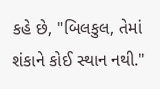કહે છે, "બિલકુલ, તેમાં શંકાને કોઈ સ્થાન નથી."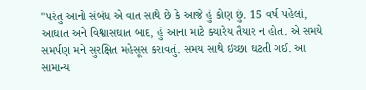"પરંતુ આનો સંબંધ એ વાત સાથે છે કે આજે હું કોણ છું. 15 વર્ષ પહેલાં, આઘાત અને વિશ્વાસઘાત બાદ, હું આના માટે ક્યારેય તૈયાર ન હોત. એ સમયે સમર્પણ મને સુરક્ષિત મહેસૂસ કરાવતું. સમય સાથે ઇચ્છા ઘટતી ગઈ. આ સામાન્ય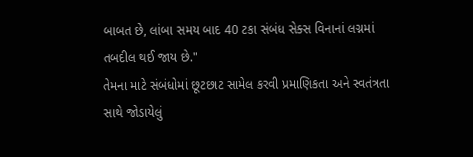બાબત છે, લાંબા સમય બાદ 40 ટકા સંબંધ સેક્સ વિનાનાં લગ્નમાં તબદીલ થઈ જાય છે."
તેમના માટે સંબંધોમાં છૂટછાટ સામેલ કરવી પ્રમાણિકતા અને સ્વતંત્રતા સાથે જોડાયેલું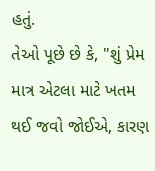હતું.
તેઓ પૂછે છે કે, "શું પ્રેમ માત્ર એટલા માટે ખતમ થઈ જવો જોઈએ, કારણ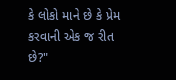કે લોકો માને છે કે પ્રેમ કરવાની એક જ રીત છે?"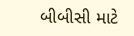બીબીસી માટે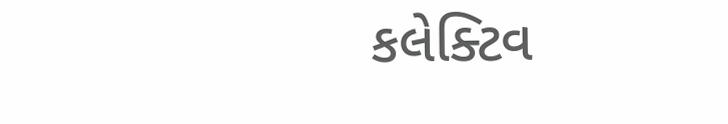કલેક્ટિવ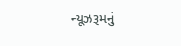ન્યૂઝરૂમનું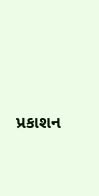પ્રકાશન